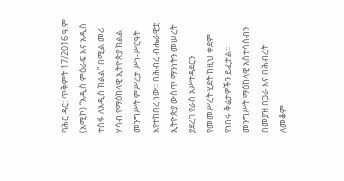ባሕር ዳር: ጥቅምት 17/2016 ዓ.ም (አሚኮ) “አዲስ ምዕራፍ እና አዲስ ተስፋ ለአዲስ ክልል” በሚል መሪ ሃሳብ የማዕከላዊ ኢትዮጵያ ክልል መንግሥት ምሥረታ ሥነ-ሥርዓት እየተከበረ ነው፡፡ በሕብረ ብሔራዊቷ ኢትዮጵያ ውስጥ ማንነትን መሠረት ያደረገ የራስ አሥተዳደርን የመመሥረት ሂደት ከዚህ ቀደም የነበሩ ቅሬታዎችን ይፈታል፡፡ መንግሥት ማዕከላዊ አስተሳሰብን በመያዝ በጋራ እና በሕብረት ለመቆም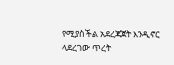የሚያስችል አደረጃጀት እንዲኖር ላደረገው ጥረት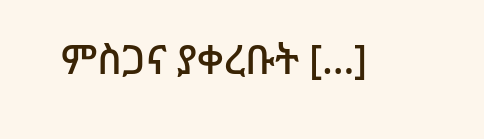ምስጋና ያቀረቡት […]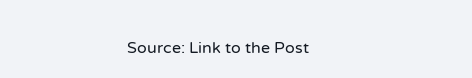Source: Link to the Post